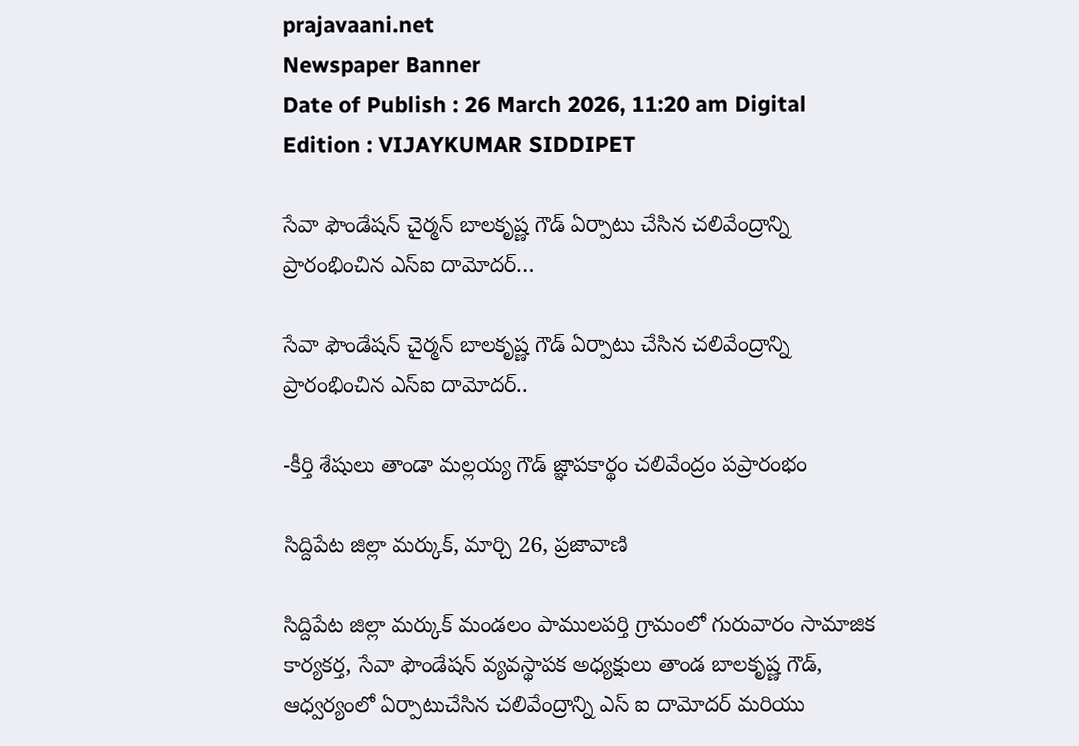prajavaani.net
Newspaper Banner
Date of Publish : 26 March 2026, 11:20 am Digital Edition : VIJAYKUMAR SIDDIPET

సేవా ఫౌండేషన్ చైర్మన్ బాలకృష్ణ గౌడ్ ఏర్పాటు చేసిన చలివేంద్రాన్ని ప్రారంభించిన ఎస్ఐ దామోదర్…

సేవా ఫౌండేషన్ చైర్మన్ బాలకృష్ణ గౌడ్ ఏర్పాటు చేసిన చలివేంద్రాన్ని ప్రారంభించిన ఎస్ఐ దామోదర్..

-కీర్తి శేషులు తాండా మల్లయ్య గౌడ్ జ్ఞాపకార్థం చలివేంద్రం పప్రారంభం

సిద్దిపేట జిల్లా మర్కుక్, మార్చి 26, ప్రజావాణి

సిద్దిపేట జిల్లా మర్కుక్ మండలం పాములపర్తి గ్రామంలో గురువారం సామాజిక కార్యకర్త, సేవా ఫౌండేషన్ వ్యవస్థాపక అధ్యక్షులు తాండ బాలకృష్ణ గౌడ్, ఆధ్వర్యంలో ఏర్పాటుచేసిన చలివేంద్రాన్ని ఎస్ ఐ దామోదర్ మరియు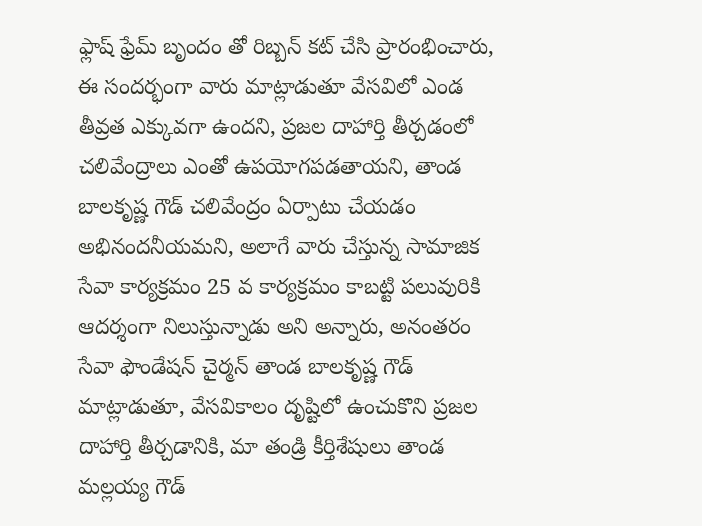ఫ్లాష్ ఫ్రేమ్ బృందం తో రిబ్బన్ కట్ చేసి ప్రారంభించారు, ఈ సందర్భంగా వారు మాట్లాడుతూ వేసవిలో ఎండ తీవ్రత ఎక్కువగా ఉందని, ప్రజల దాహార్తి తీర్చడంలో చలివేంద్రాలు ఎంతో ఉపయోగపడతాయని, తాండ బాలకృష్ణ గౌడ్ చలివేంద్రం ఏర్పాటు చేయడం అభినందనీయమని, అలాగే వారు చేస్తున్న సామాజిక సేవా కార్యక్రమం 25 వ కార్యక్రమం కాబట్టి పలువురికి ఆదర్శంగా నిలుస్తున్నాడు అని అన్నారు, అనంతరం సేవా ఫౌండేషన్ చైర్మన్ తాండ బాలకృష్ణ గౌడ్ మాట్లాడుతూ, వేసవికాలం దృష్టిలో ఉంచుకొని ప్రజల దాహార్తి తీర్చడానికి, మా తండ్రి కీర్తిశేషులు తాండ మల్లయ్య గౌడ్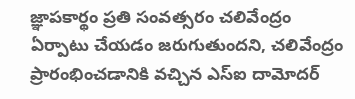జ్ఞాపకార్థం ప్రతి సంవత్సరం చలివేంద్రం ఏర్పాటు చేయడం జరుగుతుందని, చలివేంద్రం ప్రారంభించడానికి వచ్చిన ఎస్ఐ దామోదర్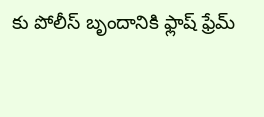కు పోలీస్ బృందానికి ఫ్లాష్ ఫ్రేమ్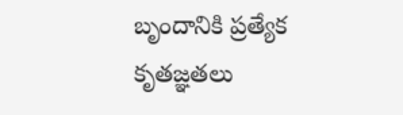బృందానికి ప్రత్యేక కృతజ్ఞతలు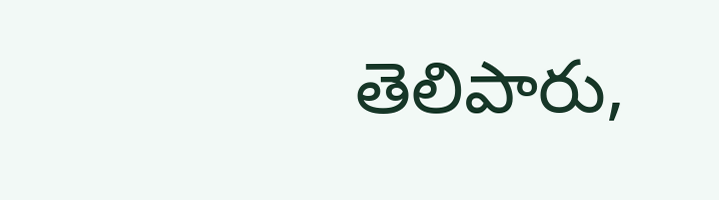తెలిపారు,